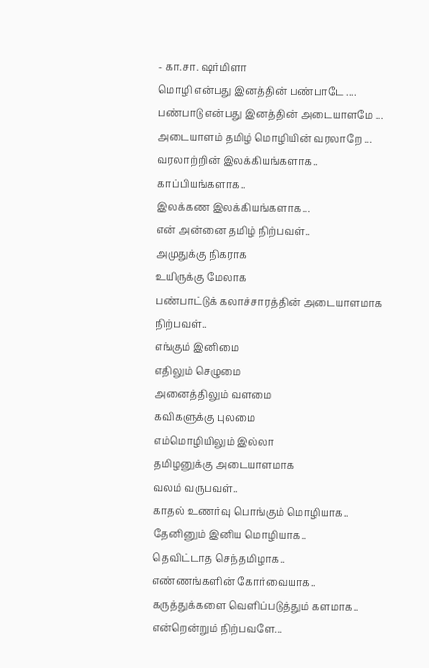- கா.சா. ஷர்மிளா
மொழி என்பது இனத்தின் பண்பாடே ....
பண்பாடு என்பது இனத்தின் அடையாளமே ...
அடையாளம் தமிழ் மொழியின் வரலாறே ...
வரலாற்றின் இலக்கியங்களாக.. காப்பியங்களாக..
இலக்கண இலக்கியங்களாக...
என் அன்னை தமிழ் நிற்பவள்..
அமுதுக்கு நிகராக
உயிருக்கு மேலாக
பண்பாட்டுக் கலாச்சாரத்தின் அடையாளமாக நிற்பவள்..
எங்கும் இனிமை
எதிலும் செழுமை
அனைத்திலும் வளமை
கவிகளுக்கு புலமை
எம்மொழியிலும் இல்லா
தமிழனுக்கு அடையாளமாக
வலம் வருபவள்..
காதல் உணர்வு பொங்கும் மொழியாக..
தேனினும் இனிய மொழியாக..
தெவிட்டாத செந்தமிழாக..
எண்ணங்களின் கோர்வையாக..
கருத்துக்களை வெளிப்படுத்தும் களமாக..
என்றென்றும் நிற்பவளே...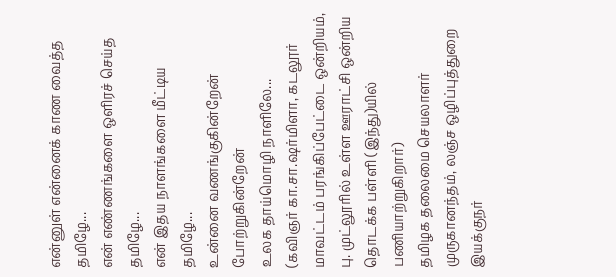என்னுள் என்னைக் காண வைத்த தமிழே...
என் எண்ணங்களை ஒளிரச் செய்த தமிழே...
என் இதய நாளங்களை மீட்டிய தமிழே...
உன்னை வணங்குகின்றேன் போற்றுகின்றேன்
உலக தாய்மொழி நாளிலே...
(கவிஞர் கா.சா.ஷர்மிளா, கடலூர் மாவட்டம் பரங்கிப்பேட்டை ஒன்றியம், பு. முட்லூரில் உள்ள ஊராட்சி ஒன்றிய தொடக்க பள்ளி (இந்து)யில் பணியாற்றுகிறார்)
தமிழக தலைமை செயலாளர் முருகானந்தம், லஞ்ச ஒழிப்புத்துறை இயக்குநர்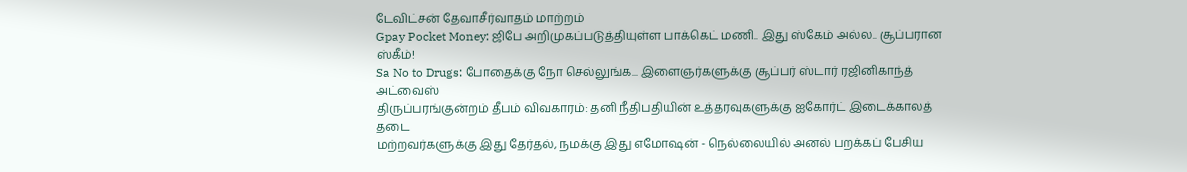டேவிட்சன் தேவாசீர்வாதம் மாற்றம்
Gpay Pocket Money: ஜிபே அறிமுகப்படுத்தியுள்ள பாக்கெட் மணி.. இது ஸ்கேம் அல்ல.. சூப்பரான ஸ்கீம்!
Sa No to Drugs: போதைக்கு நோ செல்லுங்க... இளைஞர்களுக்கு சூப்பர் ஸ்டார் ரஜினிகாந்த் அட்வைஸ்
திருப்பரங்குன்றம் தீபம் விவகாரம்: தனி நீதிபதியின் உத்தரவுகளுக்கு ஐகோர்ட் இடைக்காலத் தடை
மற்றவர்களுக்கு இது தேர்தல், நமக்கு இது எமோஷன் - நெல்லையில் அனல் பறக்கப் பேசிய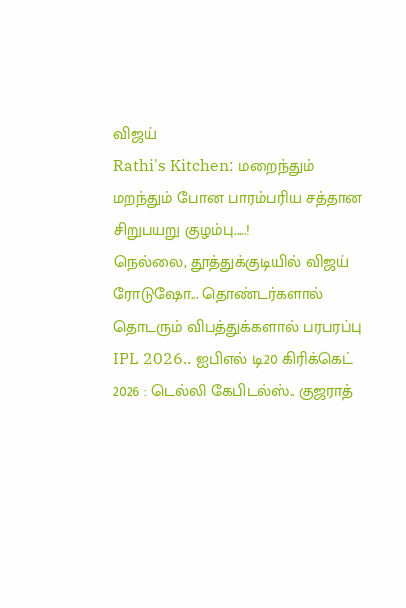விஜய்
Rathi's Kitchen: மறைந்தும் மறந்தும் போன பாரம்பரிய சத்தான சிறுபயறு குழம்பு.....!
நெல்லை, தூத்துக்குடியில் விஜய் ரோடுஷோ... தொண்டர்களால் தொடரும் விபத்துக்களால் பரபரப்பு
IPL 2026.. ஐபிஎல் டி20 கிரிக்கெட் 2026 : டெல்லி கேபிடல்ஸ்.. குஜராத்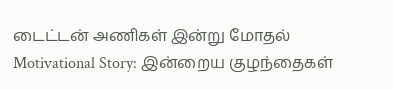டைட்டன் அணிகள் இன்று மோதல்
Motivational Story: இன்றைய குழந்தைகள்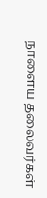நாளைய தலைவர்கள்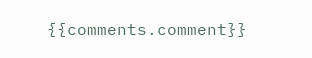{{comments.comment}}